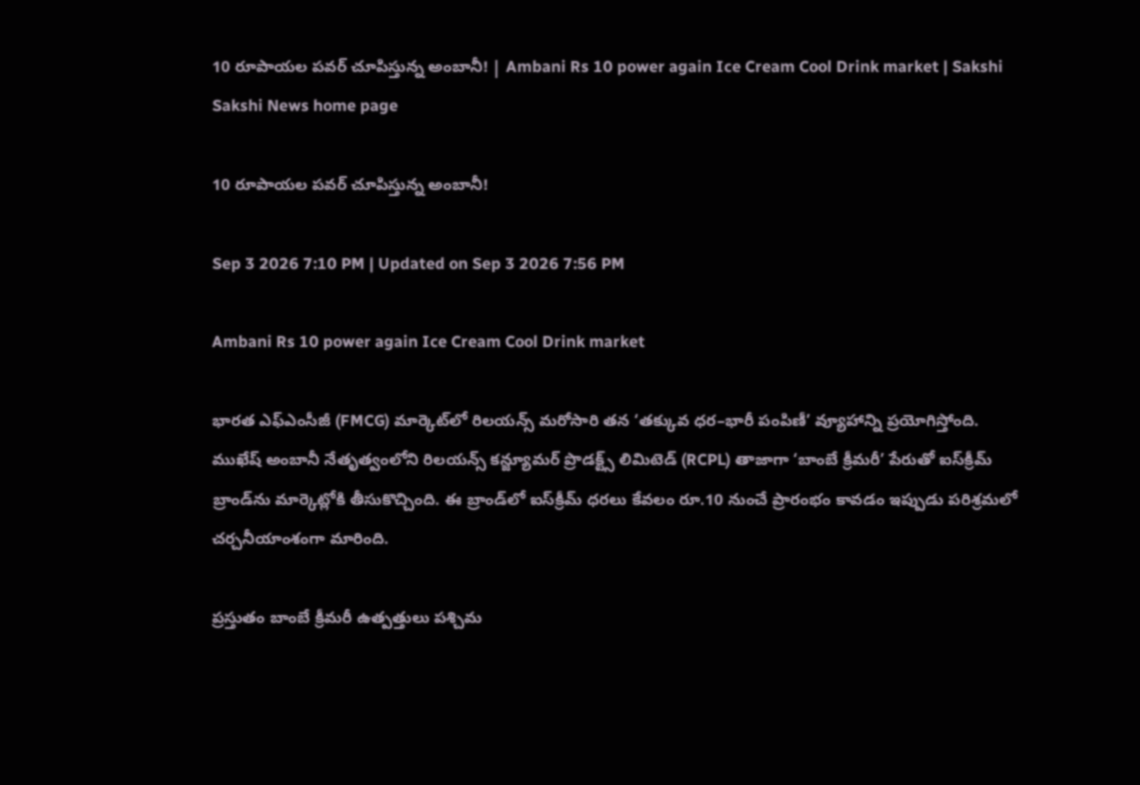10 రూపాయల పవర్‌ చూపిస్తున్న అంబానీ! | Ambani Rs 10 power again Ice Cream Cool Drink market | Sakshi
Sakshi News home page

10 రూపాయల పవర్‌ చూపిస్తున్న అంబానీ!

Sep 3 2026 7:10 PM | Updated on Sep 3 2026 7:56 PM

Ambani Rs 10 power again Ice Cream Cool Drink market

భారత ఎఫ్‌ఎంసీజీ (FMCG) మార్కెట్‌లో రిలయన్స్‌ మరోసారి తన ‘తక్కువ ధర–భారీ పంపిణీ’ వ్యూహాన్ని ప్రయోగిస్తోంది. ముఖేష్‌ అంబానీ నేతృత్వంలోని రిలయన్స్‌ కన్జ్యూమర్‌ ప్రొడక్ట్స్‌ లిమిటెడ్‌ (RCPL) తాజాగా ‘బాంబే క్రీమరీ’ పేరుతో ఐస్‌క్రీమ్‌ బ్రాండ్‌ను మార్కెట్లోకి తీసుకొచ్చింది. ఈ బ్రాండ్‌లో ఐస్‌క్రీమ్‌ ధరలు కేవలం రూ.10 నుంచే ప్రారంభం కావడం ఇప్పుడు పరిశ్రమలో చర్చనీయాంశంగా మారింది.

ప్రస్తుతం బాంబే క్రీమరీ ఉత్పత్తులు పశ్చిమ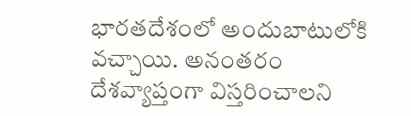భారతదేశంలో అందుబాటులోకి వచ్చాయి. అనంతరం దేశవ్యాప్తంగా విస్తరించాలని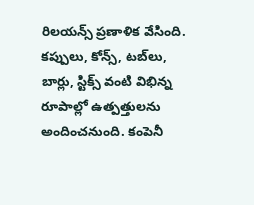రిలయన్స్‌ ప్రణాళిక వేసింది. కప్పులు, కోన్స్‌, టబ్‌లు, బార్లు, స్టిక్స్‌ వంటి విభిన్న రూపాల్లో ఉత్పత్తులను అందించనుంది. కంపెనీ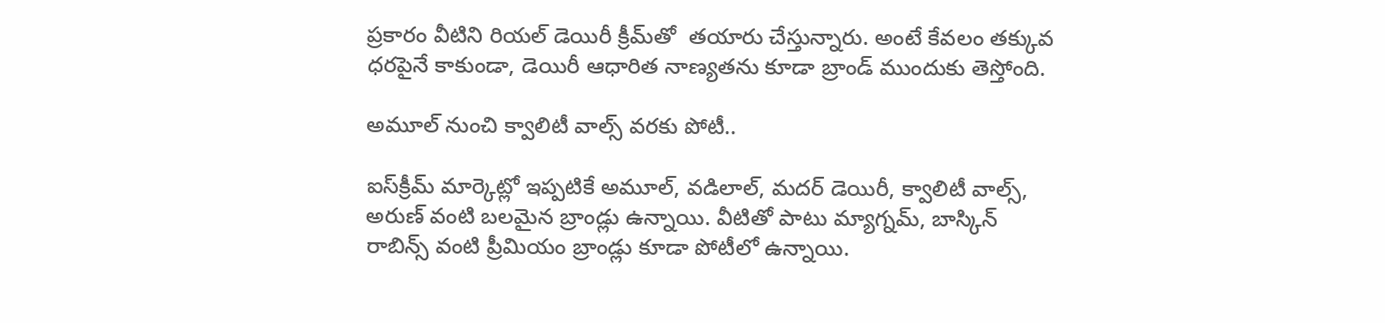ప్రకారం వీటిని రియల్‌ డెయిరీ క్రీమ్‌తో  తయారు చేస్తున్నారు. అంటే కేవలం తక్కువ ధరపైనే కాకుండా, డెయిరీ ఆధారిత నాణ్యతను కూడా బ్రాండ్‌ ముందుకు తెస్తోంది.

అమూల్‌ నుంచి క్వాలిటీ వాల్స్‌ వరకు పోటీ..

ఐస్‌క్రీమ్‌ మార్కెట్లో ఇప్పటికే అమూల్‌, వడిలాల్‌, మదర్‌ డెయిరీ, క్వాలిటీ వాల్స్‌, అరుణ్‌ వంటి బలమైన బ్రాండ్లు ఉన్నాయి. వీటితో పాటు మ్యాగ్నమ్‌, బాస్కిన్‌ రాబిన్స్‌ వంటి ప్రీమియం బ్రాండ్లు కూడా పోటీలో ఉన్నాయి.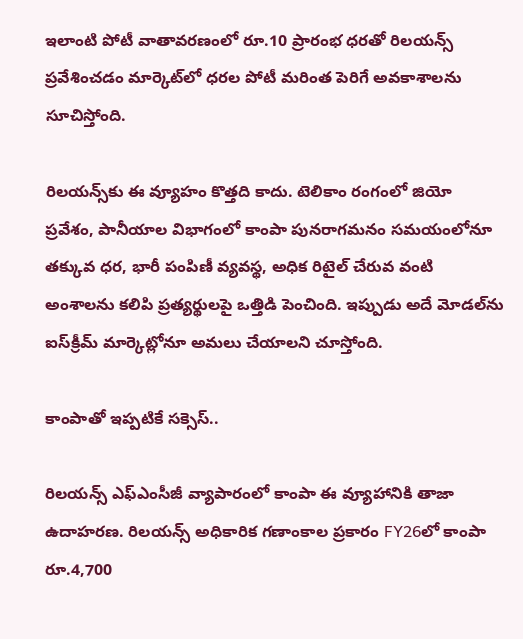ఇలాంటి పోటీ వాతావరణంలో రూ.10 ప్రారంభ ధరతో రిలయన్స్‌ ప్రవేశించడం మార్కెట్‌లో ధరల పోటీ మరింత పెరిగే అవకాశాలను సూచిస్తోంది.

రిలయన్స్‌కు ఈ వ్యూహం కొత్తది కాదు. టెలికాం రంగంలో జియో ప్రవేశం, పానీయాల విభాగంలో కాంపా పునరాగమనం సమయంలోనూ తక్కువ ధర, భారీ పంపిణీ వ్యవస్థ, అధిక రిటైల్‌ చేరువ వంటి అంశాలను కలిపి ప్రత్యర్థులపై ఒత్తిడి పెంచింది. ఇప్పుడు అదే మోడల్‌ను ఐస్‌క్రీమ్‌ మార్కెట్లోనూ అమలు చేయాలని చూస్తోంది.

కాంపాతో ఇప్పటికే సక్సెస్‌..

రిలయన్స్‌ ఎఫ్‌ఎంసీజీ వ్యాపారంలో కాంపా ఈ వ్యూహానికి తాజా ఉదాహరణ. రిలయన్స్‌ అధికారిక గణాంకాల ప్రకారం FY26లో కాంపా రూ.4,700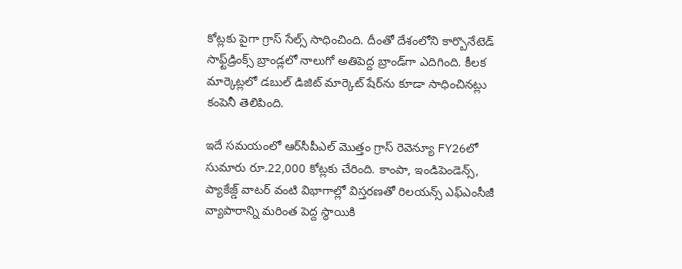కోట్లకు పైగా గ్రాస్‌ సేల్స్‌ సాధించింది. దీంతో దేశంలోని కార్బొనేటెడ్‌ సాఫ్ట్‌డ్రింక్స్‌ బ్రాండ్లలో నాలుగో అతిపెద్ద బ్రాండ్‌గా ఎదిగింది. కీలక మార్కెట్లలో డబుల్‌ డిజిట్‌ మార్కెట్‌ షేర్‌ను కూడా సాధించినట్లు కంపెనీ తెలిపింది.

ఇదే సమయంలో ఆర్‌సీపీఎల్‌ మొత్తం గ్రాస్‌ రెవెన్యూ FY26లో సుమారు రూ.22,000 కోట్లకు చేరింది. కాంపా, ఇండిపెండెన్స్‌, ప్యాకేజ్డ్‌ వాటర్‌ వంటి విభాగాల్లో విస్తరణతో రిలయన్స్‌ ఎఫ్‌ఎంసీజీ వ్యాపారాన్ని మరింత పెద్ద స్థాయికి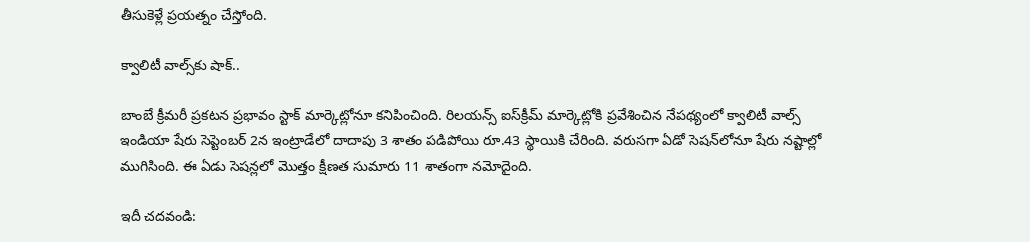తీసుకెళ్లే ప్రయత్నం చేస్తోంది.

క్వాలిటీ వాల్స్‌కు షాక్‌..

బాంబే క్రీమరీ ప్రకటన ప్రభావం స్టాక్‌ మార్కెట్లోనూ కనిపించింది. రిలయన్స్‌ ఐస్‌క్రీమ్‌ మార్కెట్లోకి ప్రవేశించిన నేపథ్యంలో క్వాలిటీ వాల్స్‌ ఇండియా షేరు సెప్టెంబర్‌ 2న ఇంట్రాడేలో దాదాపు 3 శాతం పడిపోయి రూ.43 స్థాయికి చేరింది. వరుసగా ఏడో సెషన్‌లోనూ షేరు నష్టాల్లో ముగిసింది. ఈ ఏడు సెషన్లలో మొత్తం క్షీణత సుమారు 11 శాతంగా నమోదైంది.

ఇదీ చదవండి: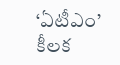‘ఏటీఎం’ కీలక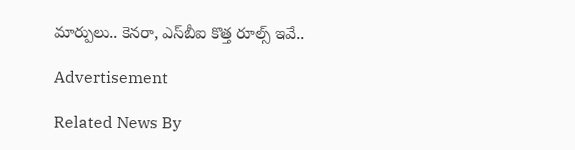మార్పులు.. కెనరా, ఎస్‌బీఐ కొత్త రూల్స్ ఇవే..

Advertisement

Related News By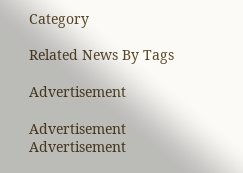Category

Related News By Tags

Advertisement

Advertisement
Advertisement